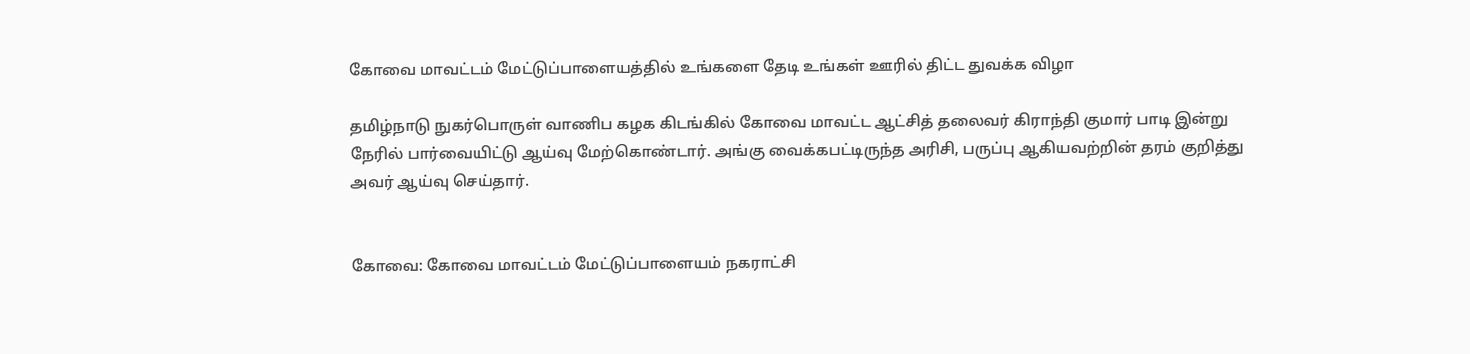கோவை மாவட்டம் மேட்டுப்பாளையத்தில் உங்களை தேடி உங்கள் ஊரில் திட்ட துவக்க விழா

தமிழ்நாடு நுகர்பொருள் வாணிப கழக கிடங்கில் கோவை மாவட்ட ஆட்சித் தலைவர் கிராந்தி குமார் பாடி இன்று நேரில் பார்வையிட்டு ஆய்வு மேற்கொண்டார். அங்கு வைக்கபட்டிருந்த அரிசி, பருப்பு ஆகியவற்றின் தரம் குறித்து அவர் ஆய்வு செய்தார்.


கோவை: கோவை மாவட்டம் மேட்டுப்பாளையம் நகராட்சி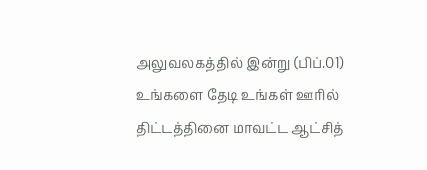அலுவலகத்தில் இன்று (பிப்.01) உங்களை தேடி உங்கள் ஊரில் திட்டத்தினை மாவட்ட ஆட்சித்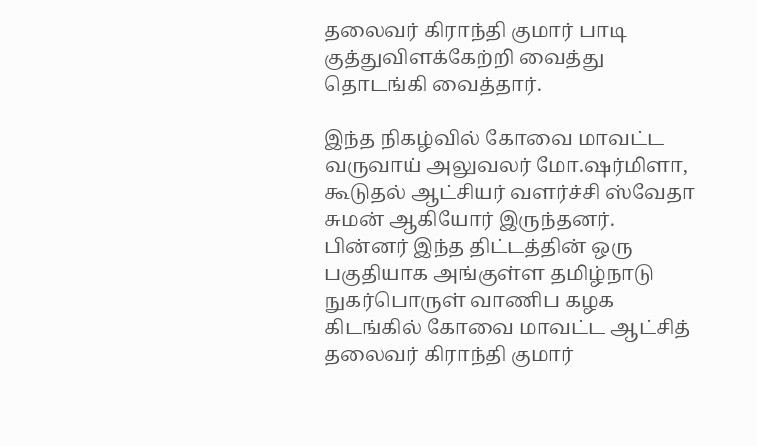தலைவர் கிராந்தி குமார் பாடி குத்துவிளக்கேற்றி வைத்து தொடங்கி வைத்தார்.

இந்த நிகழ்வில் கோவை மாவட்ட வருவாய் அலுவலர் மோ.ஷர்மிளா, கூடுதல் ஆட்சியர் வளர்ச்சி ஸ்வேதா சுமன் ஆகியோர் இருந்தனர். பின்னர் இந்த திட்டத்தின் ஒரு பகுதியாக அங்குள்ள தமிழ்நாடு நுகர்பொருள் வாணிப கழக கிடங்கில் கோவை மாவட்ட ஆட்சித் தலைவர் கிராந்தி குமார்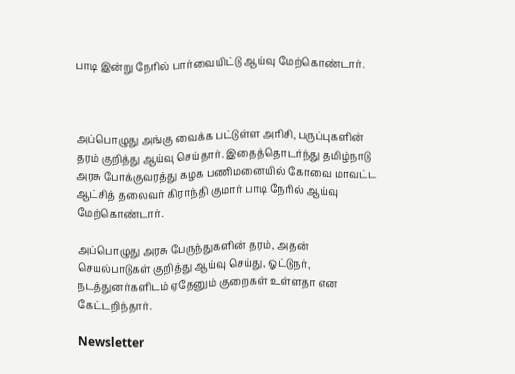பாடி இன்று நேரில் பார்வையிட்டு ஆய்வு மேற்கொண்டார்.



அப்பொழுது அங்கு வைக்க பட்டுள்ள அரிசி, பருப்புகளின் தரம் குறித்து ஆய்வு செய்தார். இதைத்தொடர்ந்து தமிழ்நாடு அரசு போக்குவரத்து கழக பணிமனையில் கோவை மாவட்ட ஆட்சித் தலைவர் கிராந்தி குமார் பாடி நேரில் ஆய்வு மேற்கொண்டார்.

அப்பொழுது அரசு பேருந்துகளின் தரம், அதன் செயல்பாடுகள் குறித்து ஆய்வு செய்து, ஓட்டுநர், நடத்துனர்களிடம் ஏதேனும் குறைகள் உள்ளதா என கேட்டறிந்தார்.

Newsletter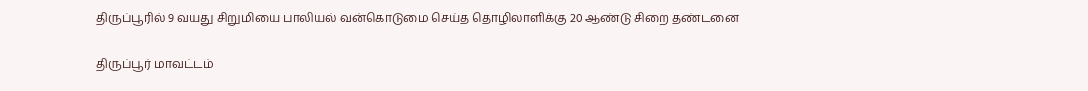திருப்பூரில் 9 வயது சிறுமியை பாலியல் வன்கொடுமை செய்த தொழிலாளிக்கு 20 ஆண்டு சிறை தண்டனை

திருப்பூர் மாவட்டம்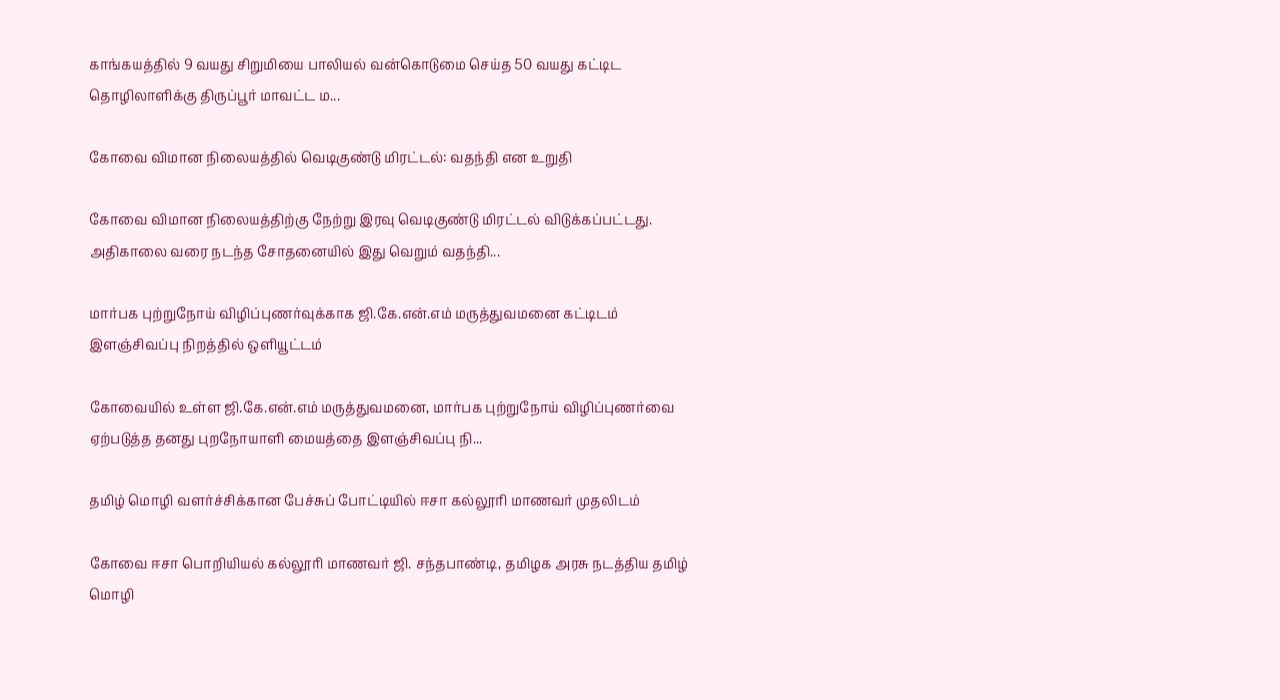காங்கயத்தில் 9 வயது சிறுமியை பாலியல் வன்கொடுமை செய்த 50 வயது கட்டிட தொழிலாளிக்கு திருப்பூர் மாவட்ட ம...

கோவை விமான நிலையத்தில் வெடிகுண்டு மிரட்டல்: வதந்தி என உறுதி

கோவை விமான நிலையத்திற்கு நேற்று இரவு வெடிகுண்டு மிரட்டல் விடுக்கப்பட்டது. அதிகாலை வரை நடந்த சோதனையில் இது வெறும் வதந்தி...

மார்பக புற்றுநோய் விழிப்புணர்வுக்காக ஜி.கே.என்.எம் மருத்துவமனை கட்டிடம் இளஞ்சிவப்பு நிறத்தில் ஒளியூட்டம்

கோவையில் உள்ள ஜி.கே.என்.எம் மருத்துவமனை, மார்பக புற்றுநோய் விழிப்புணர்வை ஏற்படுத்த தனது புறநோயாளி மையத்தை இளஞ்சிவப்பு நி...

தமிழ் மொழி வளர்ச்சிக்கான பேச்சுப் போட்டியில் ஈசா கல்லூரி மாணவர் முதலிடம்

கோவை ஈசா பொறியியல் கல்லூரி மாணவர் ஜி. சந்தபாண்டி, தமிழக அரசு நடத்திய தமிழ் மொழி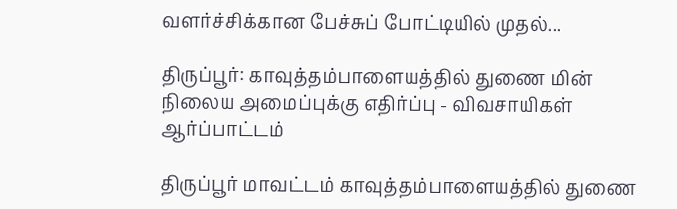வளர்ச்சிக்கான பேச்சுப் போட்டியில் முதல்...

திருப்பூர்: காவுத்தம்பாளையத்தில் துணை மின் நிலைய அமைப்புக்கு எதிர்ப்பு - விவசாயிகள் ஆர்ப்பாட்டம்

திருப்பூர் மாவட்டம் காவுத்தம்பாளையத்தில் துணை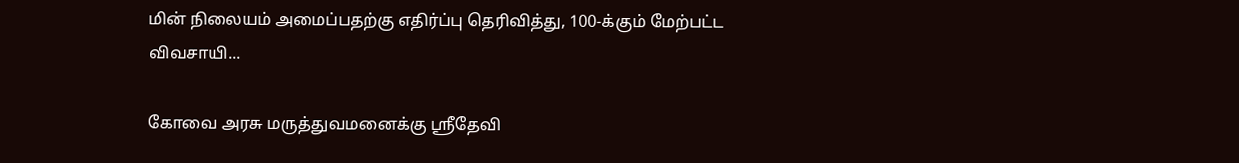மின் நிலையம் அமைப்பதற்கு எதிர்ப்பு தெரிவித்து, 100-க்கும் மேற்பட்ட விவசாயி...

கோவை அரசு மருத்துவமனைக்கு ஸ்ரீதேவி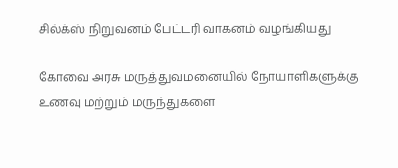சில்க்ஸ் நிறுவனம் பேட்டரி வாகனம் வழங்கியது

கோவை அரசு மருத்துவமனையில் நோயாளிகளுக்கு உணவு மற்றும் மருந்துகளை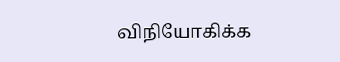விநியோகிக்க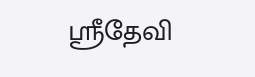ஸ்ரீதேவி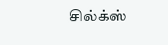சில்க்ஸ்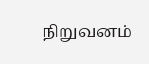நிறுவனம்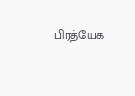பிரத்யேக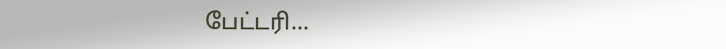பேட்டரி...